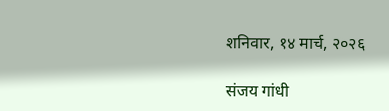शनिवार, १४ मार्च, २०२६

संजय गांधी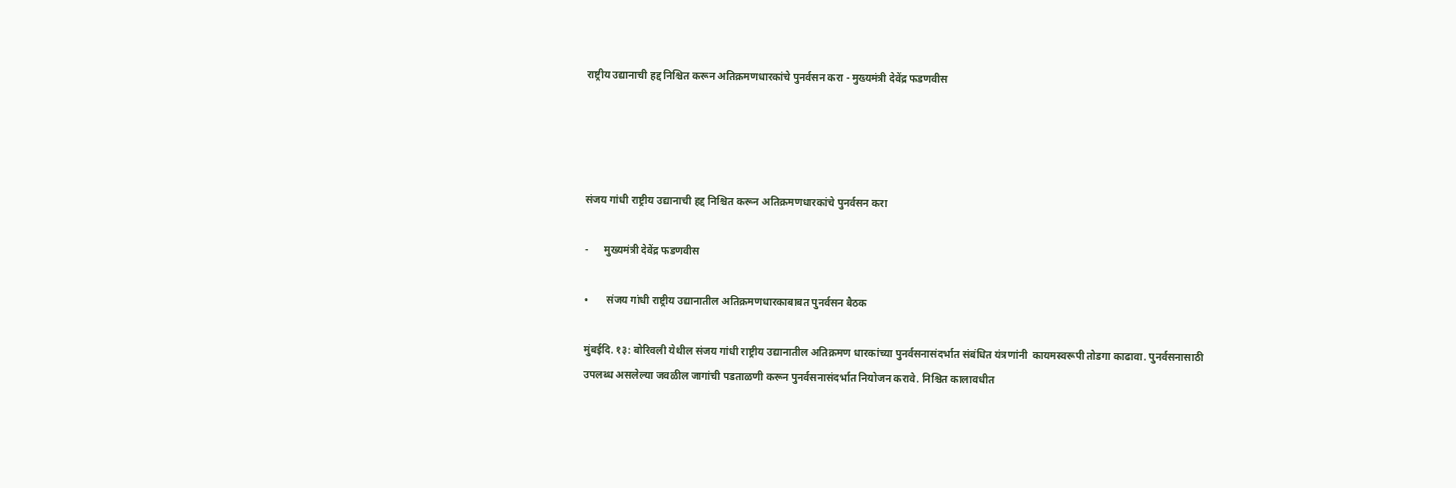राष्ट्रीय उद्यानाची हद्द निश्चित करून अतिक्रमणधारकांचे पुनर्वसन करा - मुख्यमंत्री देवेंद्र फडणवीस




संजय गांधी राष्ट्रीय उद्यानाची हद्द निश्चित करून अतिक्रमणधारकांचे पुनर्वसन करा

-      मुख्यमंत्री देवेंद्र फडणवीस

•       संजय गांधी राष्ट्रीय उद्यानातील अतिक्रमणधारकाबाबत पुनर्वसन बैठक

मुंबईदि. १३: बोरिवली येथील संजय गांधी राष्ट्रीय उद्यानातील अतिक्रमण धारकांच्या पुनर्वसनासंदर्भात संबंधित यंत्रणांनी  कायमस्वरूपी तोडगा काढावा. पुनर्वसनासाठी उपलब्ध असलेल्या जवळील जागांची पडताळणी करून पुनर्वसनासंदर्भात नियोजन करावे. निश्चित कालावधीत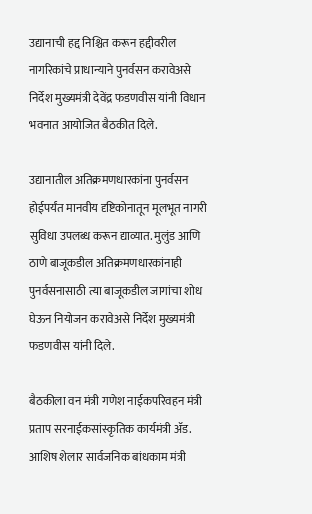उद्यानाची हद्द निश्चित करून हद्दीवरील नागरिकांचे प्राधान्याने पुनर्वसन करावेअसे निर्देश मुख्यमंत्री देवेंद्र फडणवीस यांनी विधान भवनात आयोजित बैठकीत दिले.

उद्यानातील अतिक्रमणधारकांना पुनर्वसन होईपर्यंत मानवीय दृष्टिकोनातून मूलभूत नागरी सुविधा उपलब्ध करून द्याव्यात. मुलुंड आणि ठाणे बाजूकडील अतिक्रमणधारकांनाही पुनर्वसनासाठी त्या बाजूकडील जागांचा शोध घेऊन नियोजन करावेअसे निर्देश मुख्यमंत्री फडणवीस यांनी दिले.

बैठकीला वन मंत्री गणेश नाईकपरिवहन मंत्री प्रताप सरनाईकसांस्कृतिक कार्यमंत्री ॲड. आशिष शेलार सार्वजनिक बांधकाम मंत्री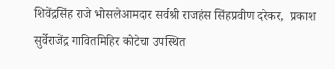शिवेंद्रसिंह राजे भोसलेआमदार सर्वश्री राजहंस सिंहप्रवीण दरेकर,  प्रकाश सुर्वेराजेंद्र गावितमिहिर कोटेचा उपस्थित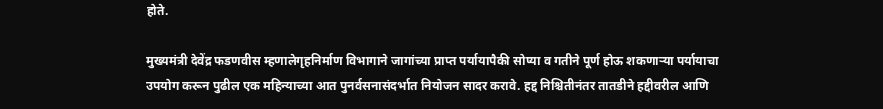होते.

मुख्यमंत्री देवेंद्र फडणवीस म्हणालेगृहनिर्माण विभागाने जागांच्या प्राप्त पर्यायापैकी सोप्या व गतीने पूर्ण होऊ शकणाऱ्या पर्यायाचा उपयोग करून पुढील एक महिन्याच्या आत पुनर्वसनासंदर्भात नियोजन सादर करावे. हद्द निश्चितीनंतर तातडीने हद्दीवरील आणि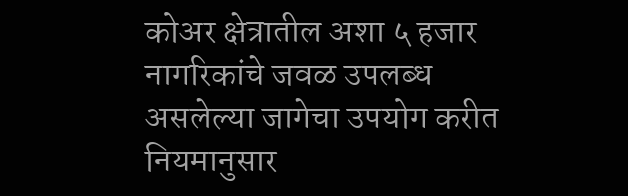कोअर क्षेत्रातील अशा ५ हजार नागरिकांचे जवळ उपलब्ध असलेल्या जागेचा उपयोग करीत नियमानुसार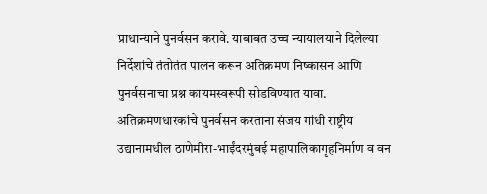प्राधान्याने पुनर्वसन करावे. याबाबत उच्च न्यायालयाने दिलेल्या निर्देशांचे तंतोतंत पालन करून अतिक्रमण निष्कासन आणि पुनर्वसनाचा प्रश्न कायमस्वरूपी सोडविण्यात यावा. अतिक्रमणधारकांचे पुनर्वसन करताना संजय गांधी राष्ट्रीय उद्यानामधील ठाणेमीरा-भाईंदरमुंबई महापालिकागृहनिर्माण व वन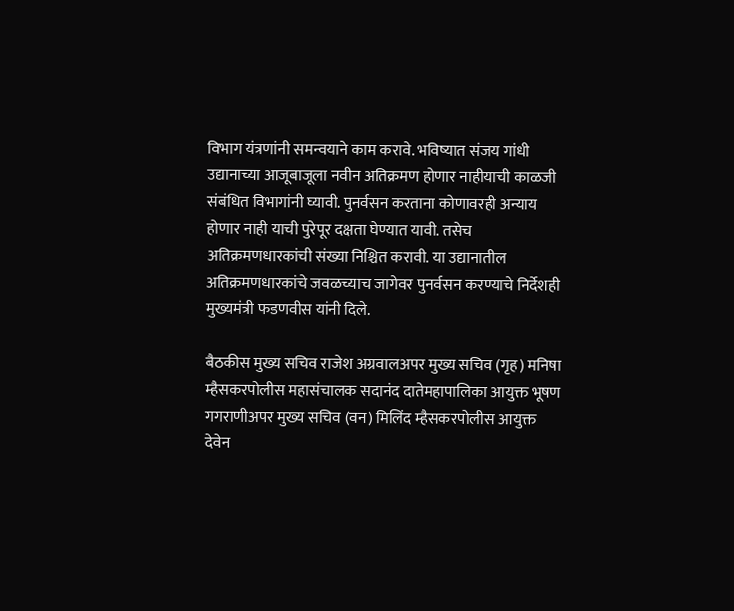विभाग यंत्रणांनी समन्वयाने काम करावे. भविष्यात संजय गांधी उद्यानाच्या आजूबाजूला नवीन अतिक्रमण होणार नाहीयाची काळजी संबंधित विभागांनी घ्यावी. पुनर्वसन करताना कोणावरही अन्याय होणार नाही याची पुरेपूर दक्षता घेण्यात यावी. तसेच  अतिक्रमणधारकांची संख्या निश्चित करावी. या उद्यानातील अतिक्रमणधारकांचे जवळच्याच जागेवर पुनर्वसन करण्याचे निर्देशही मुख्यमंत्री फडणवीस यांनी दिले.

बैठकीस मुख्य सचिव राजेश अग्रवालअपर मुख्य सचिव (गृह) मनिषा म्हैसकरपोलीस महासंचालक सदानंद दातेमहापालिका आयुक्त भूषण गगराणीअपर मुख्य सचिव (वन) मिलिंद म्हैसकरपोलीस आयुक्त देवेन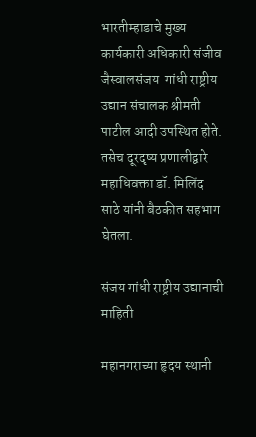भारतीम्हाडाचे मुख्य कार्यकारी अधिकारी संजीव जैस्वालसंजय  गांधी राष्ट्रीय उद्यान संचालक श्रीमती पाटील आदी उपस्थित होते. तसेच दूरदृष्य प्रणालीद्वारे महाधिवक्ता डॉ. मिलिंद साठे यांनी बैठकीत सहभाग घेतला.

संजय गांधी राष्ट्रीय उद्यानाची माहिती

महानगराच्या हृदय स्थानी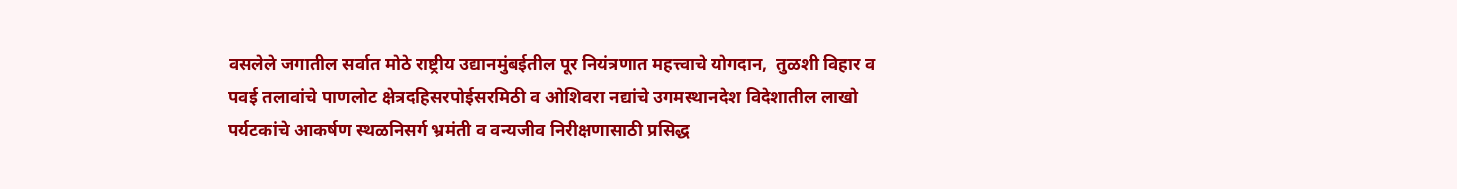वसलेले जगातील सर्वात मोठे राष्ट्रीय उद्यानमुंबईतील पूर नियंत्रणात महत्त्वाचे योगदान,  तुळशी विहार व पवई तलावांचे पाणलोट क्षेत्रदहिसरपोईसरमिठी व ओशिवरा नद्यांचे उगमस्थानदेश विदेशातील लाखो पर्यटकांचे आकर्षण स्थळनिसर्ग भ्रमंती व वन्यजीव निरीक्षणासाठी प्रसिद्ध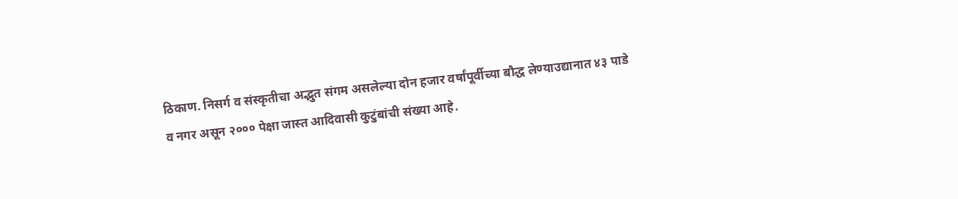ठिकाण. निसर्ग व संस्कृतीचा अद्भुत संगम असलेल्या दोन हजार वर्षांपूर्वीच्या बौद्ध लेण्याउद्यानात ४३ पाडे व नगर असून २००० पेक्षा जास्त आदिवासी कुटुंबांची संख्या आहे.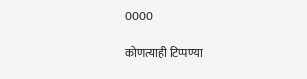0000

कोणत्याही टिप्पण्‍या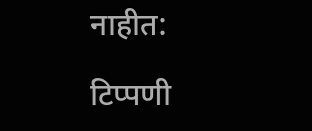नाहीत:

टिप्पणी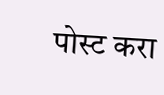पोस्ट करा